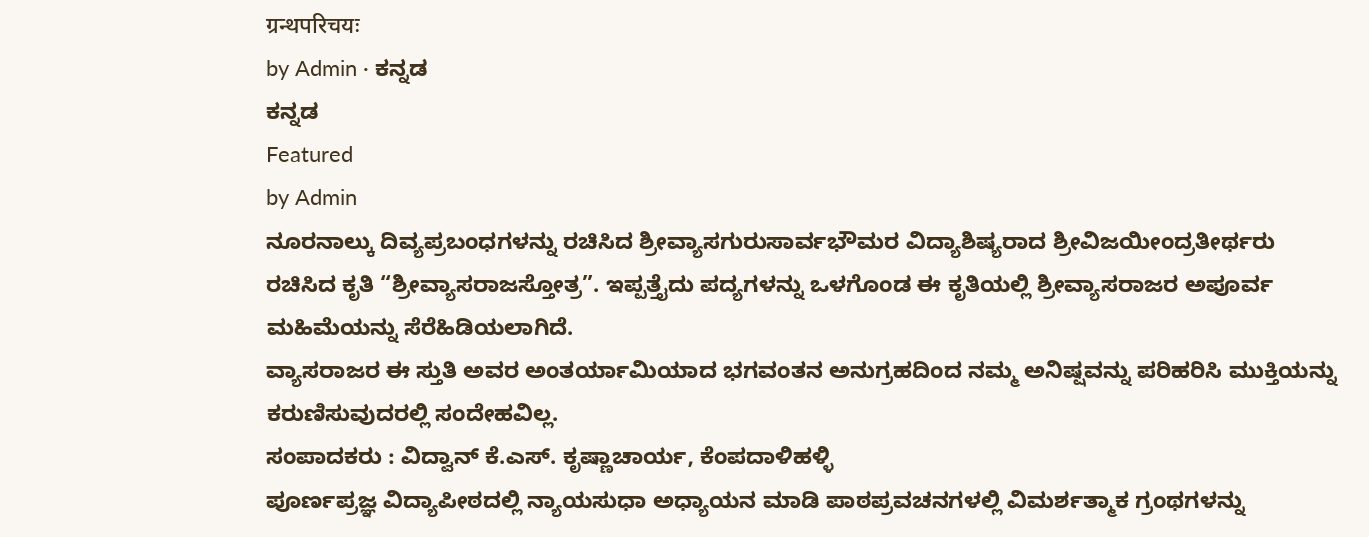ग्रन्थपरिचयः
by Admin · ಕನ್ನಡ
ಕನ್ನಡ
Featured
by Admin
ನೂರನಾಲ್ಕು ದಿವ್ಯಪ್ರಬಂಧಗಳನ್ನು ರಚಿಸಿದ ಶ್ರೀವ್ಯಾಸಗುರುಸಾರ್ವಭೌಮರ ವಿದ್ಯಾಶಿಷ್ಯರಾದ ಶ್ರೀವಿಜಯೀಂದ್ರತೀರ್ಥರು ರಚಿಸಿದ ಕೃತಿ “ಶ್ರೀವ್ಯಾಸರಾಜಸ್ತೋತ್ರ”. ಇಪ್ಪತ್ತೈದು ಪದ್ಯಗಳನ್ನು ಒಳಗೊಂಡ ಈ ಕೃತಿಯಲ್ಲಿ ಶ್ರೀವ್ಯಾಸರಾಜರ ಅಪೂರ್ವ ಮಹಿಮೆಯನ್ನು ಸೆರೆಹಿಡಿಯಲಾಗಿದೆ.
ವ್ಯಾಸರಾಜರ ಈ ಸ್ತುತಿ ಅವರ ಅಂತರ್ಯಾಮಿಯಾದ ಭಗವಂತನ ಅನುಗ್ರಹದಿಂದ ನಮ್ಮ ಅನಿಷ್ಷವನ್ನು ಪರಿಹರಿಸಿ ಮುಕ್ತಿಯನ್ನು ಕರುಣಿಸುವುದರಲ್ಲಿ ಸಂದೇಹವಿಲ್ಲ.
ಸಂಪಾದಕರು : ವಿದ್ವಾನ್ ಕೆ.ಎಸ್. ಕೃಷ್ಣಾಚಾರ್ಯ, ಕೆಂಪದಾಳಿಹಳ್ಳಿ
ಪೂರ್ಣಪ್ರಜ್ಞ ವಿದ್ಯಾಪೀಠದಲ್ಲಿ ನ್ಯಾಯಸುಧಾ ಅಧ್ಯಾಯನ ಮಾಡಿ ಪಾಠಪ್ರವಚನಗಳಲ್ಲಿ ವಿಮರ್ಶತ್ಮಾಕ ಗ್ರಂಥಗಳನ್ನು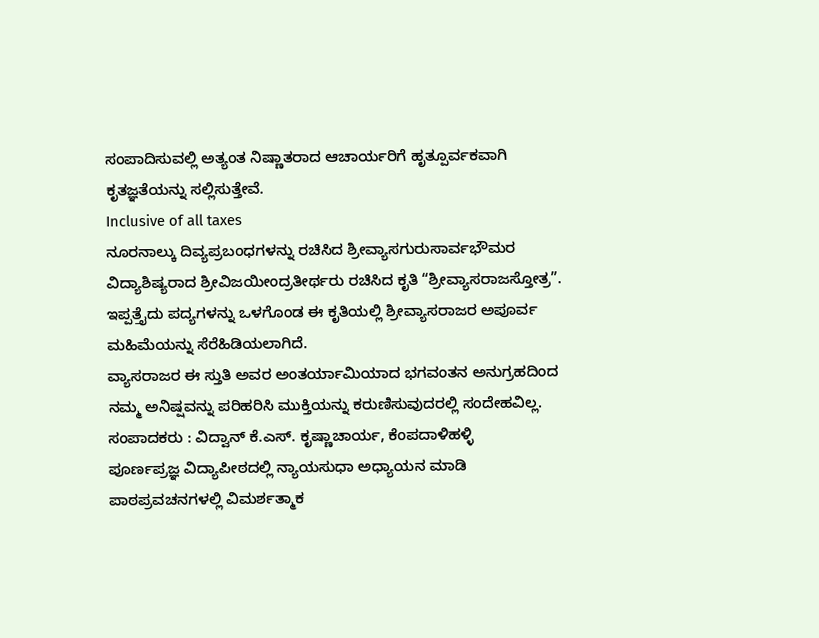ಸಂಪಾದಿಸುವಲ್ಲಿ ಅತ್ಯಂತ ನಿಷ್ಣಾತರಾದ ಆಚಾರ್ಯರಿಗೆ ಹೃತ್ಪೂರ್ವಕವಾಗಿ ಕೃತಜ್ಞತೆಯನ್ನು ಸಲ್ಲಿಸುತ್ತೇವೆ.
Inclusive of all taxes
ನೂರನಾಲ್ಕು ದಿವ್ಯಪ್ರಬಂಧಗಳನ್ನು ರಚಿಸಿದ ಶ್ರೀವ್ಯಾಸಗುರುಸಾರ್ವಭೌಮರ ವಿದ್ಯಾಶಿಷ್ಯರಾದ ಶ್ರೀವಿಜಯೀಂದ್ರತೀರ್ಥರು ರಚಿಸಿದ ಕೃತಿ “ಶ್ರೀವ್ಯಾಸರಾಜಸ್ತೋತ್ರ”. ಇಪ್ಪತ್ತೈದು ಪದ್ಯಗಳನ್ನು ಒಳಗೊಂಡ ಈ ಕೃತಿಯಲ್ಲಿ ಶ್ರೀವ್ಯಾಸರಾಜರ ಅಪೂರ್ವ ಮಹಿಮೆಯನ್ನು ಸೆರೆಹಿಡಿಯಲಾಗಿದೆ.
ವ್ಯಾಸರಾಜರ ಈ ಸ್ತುತಿ ಅವರ ಅಂತರ್ಯಾಮಿಯಾದ ಭಗವಂತನ ಅನುಗ್ರಹದಿಂದ ನಮ್ಮ ಅನಿಷ್ಷವನ್ನು ಪರಿಹರಿಸಿ ಮುಕ್ತಿಯನ್ನು ಕರುಣಿಸುವುದರಲ್ಲಿ ಸಂದೇಹವಿಲ್ಲ.
ಸಂಪಾದಕರು : ವಿದ್ವಾನ್ ಕೆ.ಎಸ್. ಕೃಷ್ಣಾಚಾರ್ಯ, ಕೆಂಪದಾಳಿಹಳ್ಳಿ
ಪೂರ್ಣಪ್ರಜ್ಞ ವಿದ್ಯಾಪೀಠದಲ್ಲಿ ನ್ಯಾಯಸುಧಾ ಅಧ್ಯಾಯನ ಮಾಡಿ ಪಾಠಪ್ರವಚನಗಳಲ್ಲಿ ವಿಮರ್ಶತ್ಮಾಕ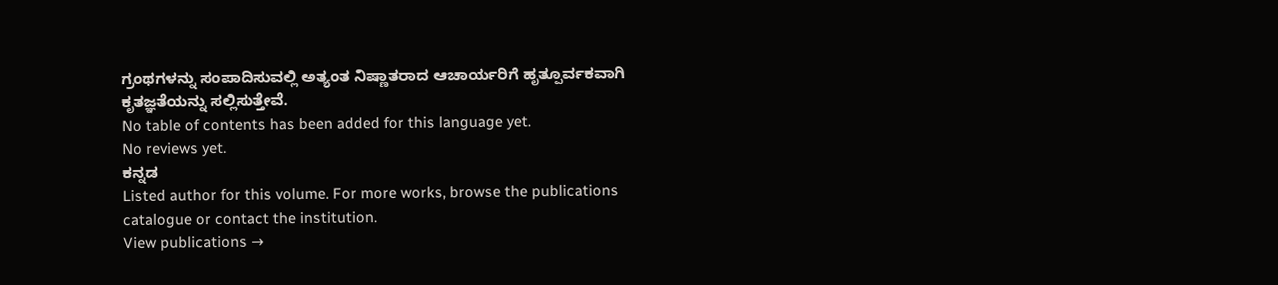ಗ್ರಂಥಗಳನ್ನು ಸಂಪಾದಿಸುವಲ್ಲಿ ಅತ್ಯಂತ ನಿಷ್ಣಾತರಾದ ಆಚಾರ್ಯರಿಗೆ ಹೃತ್ಪೂರ್ವಕವಾಗಿ ಕೃತಜ್ಞತೆಯನ್ನು ಸಲ್ಲಿಸುತ್ತೇವೆ.
No table of contents has been added for this language yet.
No reviews yet.
ಕನ್ನಡ
Listed author for this volume. For more works, browse the publications catalogue or contact the institution.
View publications →